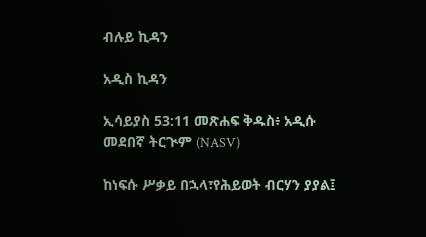ብሉይ ኪዳን

አዲስ ኪዳን

ኢሳይያስ 53:11 መጽሐፍ ቅዱስ፥ አዲሱ መደበኛ ትርጒም (NASV)

ከነፍሱ ሥቃይ በኋላ፣የሕይወት ብርሃን ያያል፤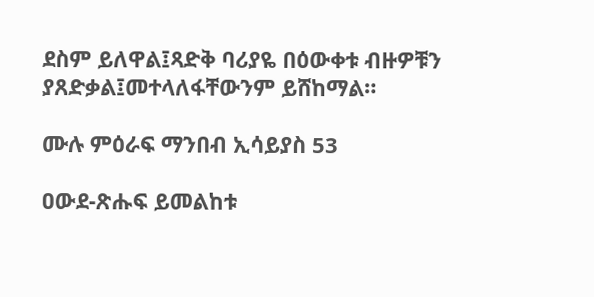ደስም ይለዋል፤ጻድቅ ባሪያዬ በዕውቀቱ ብዙዎቹን ያጸድቃል፤መተላለፋቸውንም ይሸከማል።

ሙሉ ምዕራፍ ማንበብ ኢሳይያስ 53

ዐውደ-ጽሑፍ ይመልከቱ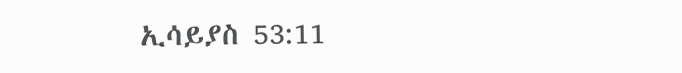ኢሳይያስ 53:11